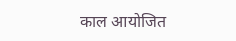काल आयोजित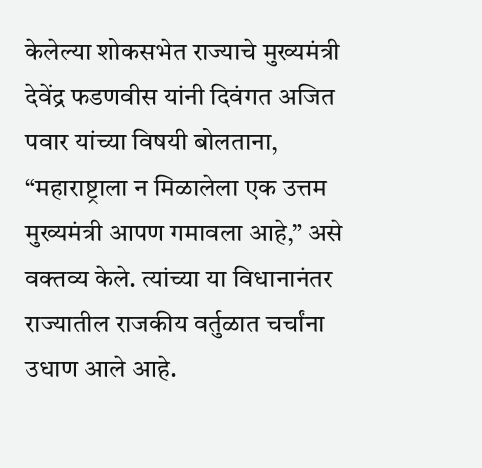केलेल्या शोकसभेत राज्याचे मुख्यमंत्री देवेंद्र फडणवीस यांनी दिवंगत अजित पवार यांच्या विषयी बोलताना, “महाराष्ट्राला न मिळालेला एक उत्तम मुख्यमंत्री आपण गमावला आहे,” असे वक्तव्य केले. त्यांच्या या विधानानंतर राज्यातील राजकीय वर्तुळात चर्चांना उधाण आले आहे.